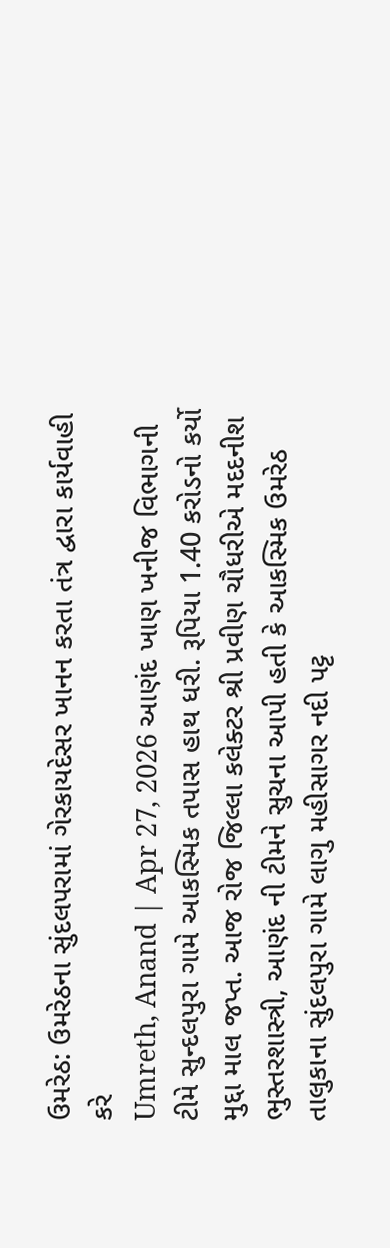ઉમરેઠ: ઉમરેઠના સુંદલપરામાં ગેરકાયદેસર ખાનન કરતા તંત્ર દ્વારા કાર્યવાહી કરે
Umreth, Anand | Apr 27, 2026 આણંદ ખાણ ખનીજ વિભાગની ટીમે સુન્દલપુરા ગામે આકસ્મિક તપાસ હાથ ધરી. રૂપિયા 1.40 કરોડનો કર્યો મુદ્દા માલ જપ્ત. આજ રોજ જિલ્લા કલેક્ટર શ્રી પ્રવીણ ચૌધરીએ મદદનીશ ભુસ્તરશાસ્ત્રી, આણંદ ની ટીમને સુચના આપી હતી કે આકસ્મિક ઉમરેઠ તાલુકાના સુંદલપુરા ગામે લાગુ મહીસાગર નદી પટ્ટ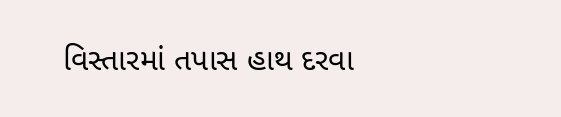વિસ્તારમાં તપાસ હાથ દરવા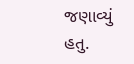જણાવ્યું હતુ.